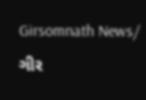Girsomnath News/ ગીર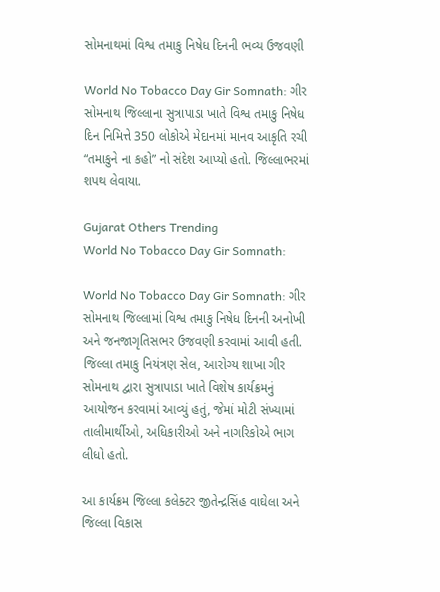સોમનાથમાં વિશ્વ તમાકુ નિષેધ દિનની ભવ્ય ઉજવણી

World No Tobacco Day Gir Somnath: ગીર સોમનાથ જિલ્લાના સુત્રાપાડા ખાતે વિશ્વ તમાકુ નિષેધ દિન નિમિત્તે 350 લોકોએ મેદાનમાં માનવ આકૃતિ રચી “તમાકુને ના કહો” નો સંદેશ આપ્યો હતો. જિલ્લાભરમાં શપથ લેવાયા.

Gujarat Others Trending
World No Tobacco Day Gir Somnath:

World No Tobacco Day Gir Somnath: ગીર સોમનાથ જિલ્લામાં વિશ્વ તમાકુ નિષેધ દિનની અનોખી અને જનજાગૃતિસભર ઉજવણી કરવામાં આવી હતી. જિલ્લા તમાકુ નિયંત્રણ સેલ, આરોગ્ય શાખા ગીર સોમનાથ દ્વારા સુત્રાપાડા ખાતે વિશેષ કાર્યક્રમનું આયોજન કરવામાં આવ્યું હતું, જેમાં મોટી સંખ્યામાં તાલીમાર્થીઓ, અધિકારીઓ અને નાગરિકોએ ભાગ લીધો હતો.

આ કાર્યક્રમ જિલ્લા કલેક્ટર જીતેન્દ્રસિંહ વાઘેલા અને જિલ્લા વિકાસ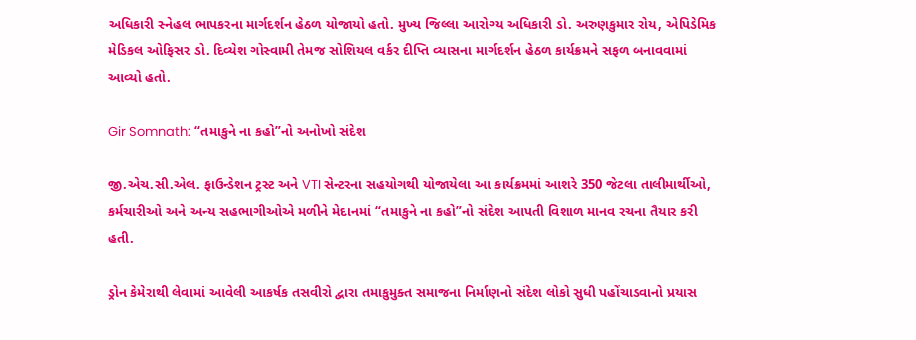અધિકારી સ્નેહલ ભાપકરના માર્ગદર્શન હેઠળ યોજાયો હતો. મુખ્ય જિલ્લા આરોગ્ય અધિકારી ડો. અરુણકુમાર રોય, એપિડેમિક મેડિકલ ઓફિસર ડો. દિવ્યેશ ગોસ્વામી તેમજ સોશિયલ વર્કર દીપ્તિ વ્યાસના માર્ગદર્શન હેઠળ કાર્યક્રમને સફળ બનાવવામાં આવ્યો હતો.

Gir Somnath: “તમાકુને ના કહો”નો અનોખો સંદેશ

જી.એચ.સી.એલ. ફાઉન્ડેશન ટ્રસ્ટ અને VTI સેન્ટરના સહયોગથી યોજાયેલા આ કાર્યક્રમમાં આશરે 350 જેટલા તાલીમાર્થીઓ, કર્મચારીઓ અને અન્ય સહભાગીઓએ મળીને મેદાનમાં “તમાકુને ના કહો”નો સંદેશ આપતી વિશાળ માનવ રચના તૈયાર કરી હતી.

ડ્રોન કેમેરાથી લેવામાં આવેલી આકર્ષક તસવીરો દ્વારા તમાકુમુક્ત સમાજના નિર્માણનો સંદેશ લોકો સુધી પહોંચાડવાનો પ્રયાસ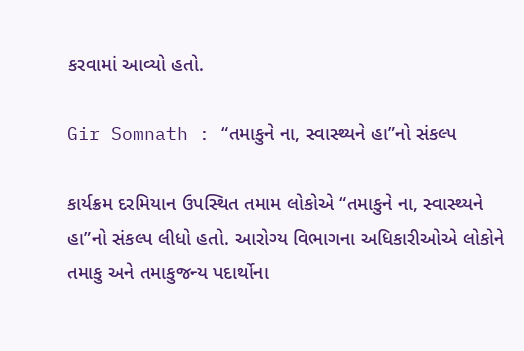કરવામાં આવ્યો હતો.

Gir Somnath : “તમાકુને ના, સ્વાસ્થ્યને હા”નો સંકલ્પ

કાર્યક્રમ દરમિયાન ઉપસ્થિત તમામ લોકોએ “તમાકુને ના, સ્વાસ્થ્યને હા”નો સંકલ્પ લીધો હતો. આરોગ્ય વિભાગના અધિકારીઓએ લોકોને તમાકુ અને તમાકુજન્ય પદાર્થોના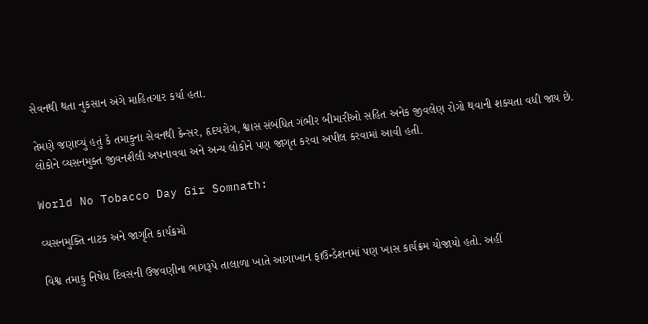સેવનથી થતા નુકસાન અંગે માહિતગાર કર્યા હતા.

તેમણે જણાવ્યું હતું કે તમાકુના સેવનથી કેન્સર, હૃદયરોગ, શ્વાસ સંબંધિત ગંભીર બીમારીઓ સહિત અનેક જીવલેણ રોગો થવાની શક્યતા વધી જાય છે. લોકોને વ્યસનમુક્ત જીવનશૈલી અપનાવવા અને અન્ય લોકોને પણ જાગૃત કરવા અપીલ કરવામાં આવી હતી.

World No Tobacco Day Gir Somnath:

વ્યસનમુક્તિ નાટક અને જાગૃતિ કાર્યક્રમો

વિશ્વ તમાકુ નિષેધ દિવસની ઉજવણીના ભાગરૂપે તાલાળા ખાતે આગાખાન ફાઉન્ડેશનમાં પણ ખાસ કાર્યક્રમ યોજાયો હતો. અહીં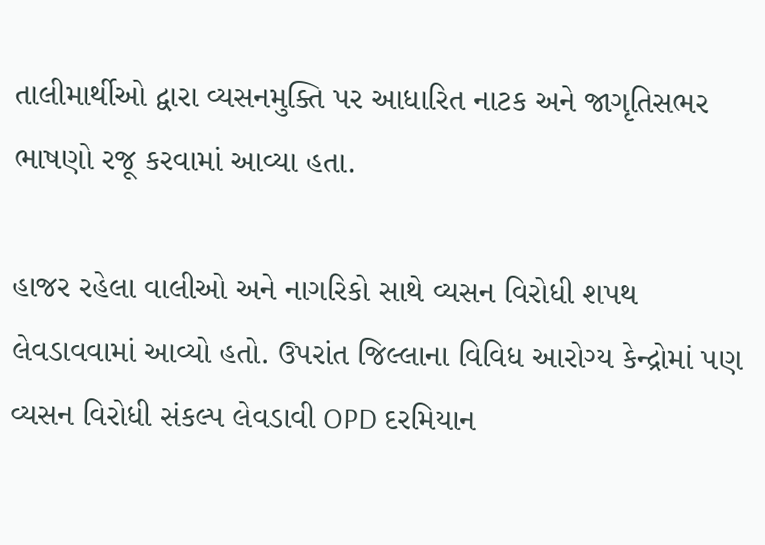તાલીમાર્થીઓ દ્વારા વ્યસનમુક્તિ પર આધારિત નાટક અને જાગૃતિસભર ભાષણો રજૂ કરવામાં આવ્યા હતા.

હાજર રહેલા વાલીઓ અને નાગરિકો સાથે વ્યસન વિરોધી શપથ લેવડાવવામાં આવ્યો હતો. ઉપરાંત જિલ્લાના વિવિધ આરોગ્ય કેન્દ્રોમાં પણ વ્યસન વિરોધી સંકલ્પ લેવડાવી OPD દરમિયાન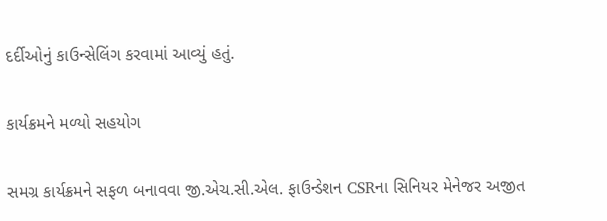દર્દીઓનું કાઉન્સેલિંગ કરવામાં આવ્યું હતું.

કાર્યક્રમને મળ્યો સહયોગ

સમગ્ર કાર્યક્રમને સફળ બનાવવા જી.એચ.સી.એલ. ફાઉન્ડેશન CSRના સિનિયર મેનેજર અજીત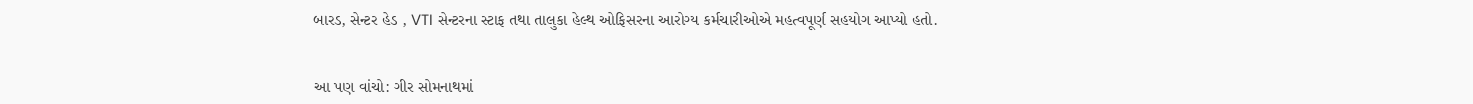બારડ, સેન્ટર હેડ , VTI સેન્ટરના સ્ટાફ તથા તાલુકા હેલ્થ ઓફિસરના આરોગ્ય કર્મચારીઓએ મહત્વપૂર્ણ સહયોગ આપ્યો હતો.


આ પણ વાંચો: ગીર સોમનાથમાં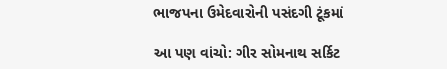ભાજપના ઉમેદવારોની પસંદગી ટૂંકમાં

આ પણ વાંચો: ગીર સોમનાથ સર્કિટ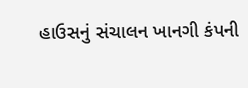હાઉસનું સંચાલન ખાનગી કંપની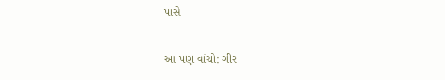પાસે

આ પણ વાંચો: ગીર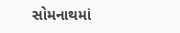સોમનાથમાં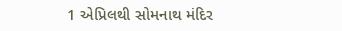1 એપ્રિલથી સોમનાથ મંદિર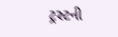ટ્રસ્ટની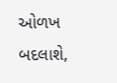ઓળખ બદલાશે,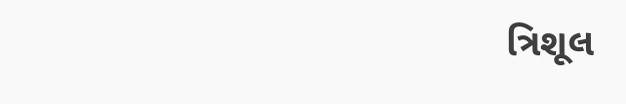ત્રિશૂલ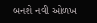બનશે નવી ઓળખ